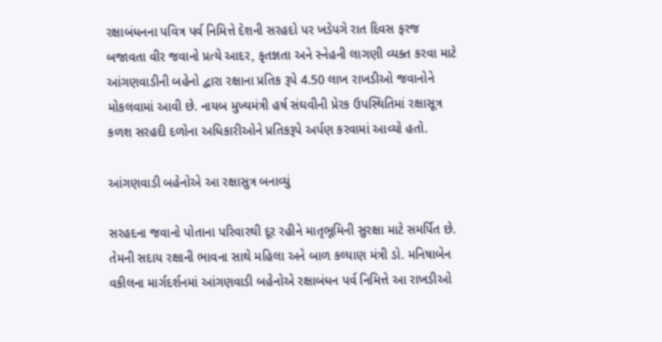રક્ષાબંધનના પવિત્ર પર્વ નિમિત્તે દેશની સરહદો પર ખડેપગે રાત દિવસ ફરજ બજાવતા વીર જવાનો પ્રત્યે આદર, કૃતજ્ઞતા અને સ્નેહની લાગણી વ્યક્ત કરવા માટે આંગણવાડીની બહેનો દ્વારા રક્ષાના પ્રતિક રૂપે 4.50 લાખ રાખડીઓ જવાનોને મોકલવામાં આવી છે. નાયબ મુખ્યમંત્રી હર્ષ સંઘવીની પ્રેરક ઉપસ્થિતિમાં રક્ષાસૂત્ર કળશ સરહદી દળોના અધિકારીઓને પ્રતિકરૂપે અર્પણ કરવામાં આવ્યો હતો.

આંગણવાડી બહેનોએ આ રક્ષાસુત્ર બનાવ્યું

સરહદના જવાનો પોતાના પરિવારથી દૂર રહીને માતૃભૂમિની સુરક્ષા માટે સમર્પિત છે. તેમની સદાય રક્ષાની ભાવના સાથે મહિલા અને બાળ કલ્યાણ મંત્રી ડો. મનિષાબેન વકીલના માર્ગદર્શનમાં આંગણવાડી બહેનોએ રક્ષાબંધન પર્વ નિમિત્તે આ રાખડીઓ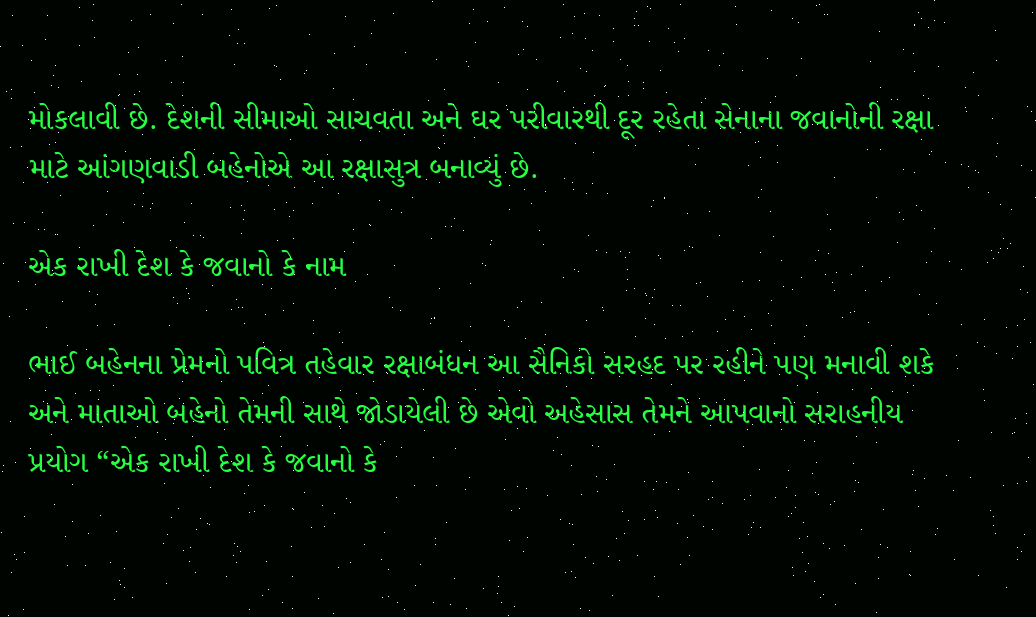મોકલાવી છે. દેશની સીમાઓ સાચવતા અને ઘર પરીવારથી દૂર રહેતા સેનાના જવાનોની રક્ષા માટે આંગણવાડી બહેનોએ આ રક્ષાસુત્ર બનાવ્યું છે.

એક રાખી દેશ કે જવાનો કે નામ

ભાઈ બહેનના પ્રેમનો પવિત્ર તહેવાર રક્ષાબંધન આ સૈનિકો સરહદ પર રહીને પણ મનાવી શકે અને માતાઓ બહેનો તેમની સાથે જોડાયેલી છે એવો અહેસાસ તેમને આપવાનો સરાહનીય પ્રયોગ “એક રાખી દેશ કે જવાનો કે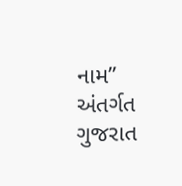નામ” અંતર્ગત ગુજરાત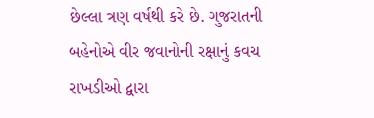છેલ્લા ત્રણ વર્ષથી કરે છે. ગુજરાતની બહેનોએ વીર જવાનોની રક્ષાનું કવચ રાખડીઓ દ્વારા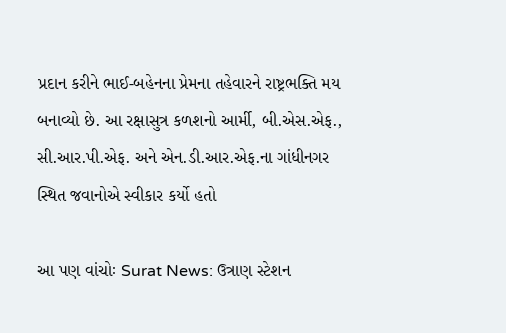પ્રદાન કરીને ભાઈ-બહેનના પ્રેમના તહેવારને રાષ્ટ્રભક્તિ મય બનાવ્યો છે. આ રક્ષાસુત્ર કળશનો આર્મી, બી.એસ.એફ., સી.આર.પી.એફ. અને એન.ડી.આર.એફ.ના ગાંધીનગર સ્થિત જવાનોએ સ્વીકાર કર્યો હતો

આ પણ વાંચોઃ Surat News: ઉત્રાણ સ્ટેશન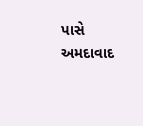પાસે અમદાવાદ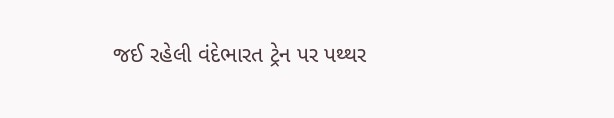જઈ રહેલી વંદેભારત ટ્રેન પર પથ્થર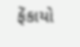ફેંકાયો